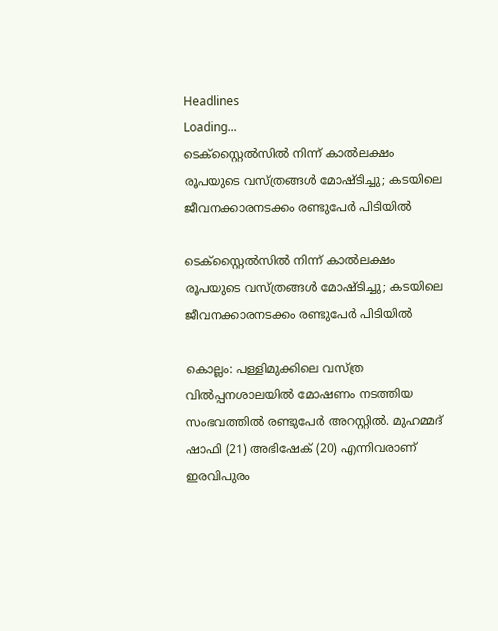Headlines
Loading...
ടെക്സ്റ്റൈല്‍സില്‍ നിന്ന് കാല്‍ലക്ഷം രൂപയുടെ വസ്ത്രങ്ങള്‍ മോഷ്ടിച്ചു; കടയിലെ ജീവനക്കാരനടക്കം രണ്ടുപേർ പിടിയില്‍

ടെക്സ്റ്റൈല്‍സില്‍ നിന്ന് കാല്‍ലക്ഷം രൂപയുടെ വസ്ത്രങ്ങള്‍ മോഷ്ടിച്ചു; കടയിലെ ജീവനക്കാരനടക്കം രണ്ടുപേർ പിടിയില്‍

കൊല്ലം: പള്ളിമുക്കിലെ വസ്ത്ര വില്‍പ്പനശാലയില്‍ മോഷണം നടത്തിയ സംഭവത്തില്‍ രണ്ടുപേര്‍ അറസ്റ്റില്‍. മുഹമ്മദ് ഷാഫി (21) അഭിഷേക് (20) എന്നിവരാണ് ഇരവിപുരം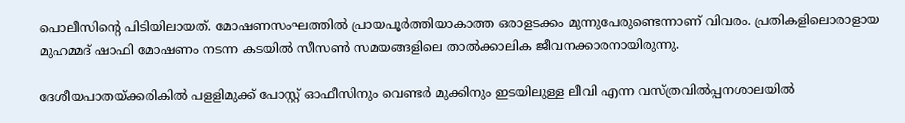പൊലീസിന്റെ പിടിയിലായത്. മോഷണസംഘത്തില്‍ പ്രായപൂര്‍ത്തിയാകാത്ത ഒരാളടക്കം മുന്നുപേരുണ്ടെന്നാണ് വിവരം. പ്രതികളിലൊരാളായ മുഹമ്മദ് ഷാഫി മോഷണം നടന്ന കടയില്‍ സീസണ്‍ സമയങ്ങളിലെ താല്‍ക്കാലിക ജീവനക്കാരനായിരുന്നു.

ദേശീയപാതയ്ക്കരികില്‍ പളളിമുക്ക് പോസ്റ്റ് ഓഫീസിനും വെണ്ടര്‍ മുക്കിനും ഇടയിലുള്ള ലീവി എന്ന വസ്ത്രവില്‍പ്പനശാലയില്‍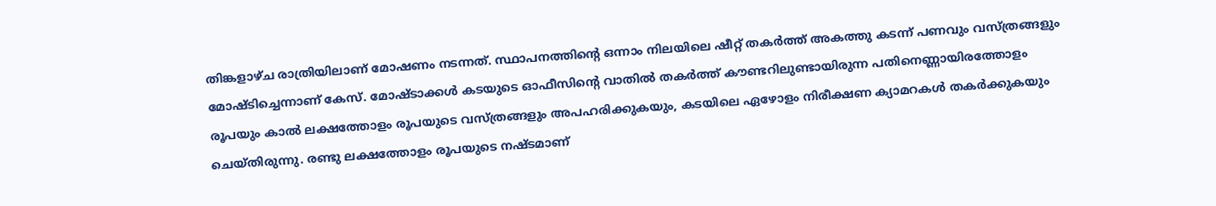തിങ്കളാഴ്ച രാത്രിയിലാണ് മോഷണം നടന്നത്. സ്ഥാപനത്തിന്റെ ഒന്നാം നിലയിലെ ഷീറ്റ് തകര്‍ത്ത് അകത്തു കടന്ന് പണവും വസ്ത്രങ്ങളും മോഷ്ടിച്ചെന്നാണ് കേസ്. മോഷ്ടാക്കള്‍ കടയുടെ ഓഫീസിന്റെ വാതില്‍ തകര്‍ത്ത് കൗണ്ടറിലുണ്ടായിരുന്ന പതിനെണ്ണായിരത്തോളം രൂപയും കാല്‍ ലക്ഷത്തോളം രൂപയുടെ വസ്ത്രങ്ങളും അപഹരിക്കുകയും, കടയിലെ ഏഴോളം നിരീക്ഷണ ക്യാമറകള്‍ തകര്‍ക്കുകയും ചെയ്തിരുന്നു. രണ്ടു ലക്ഷത്തോളം രൂപയുടെ നഷ്ടമാണ്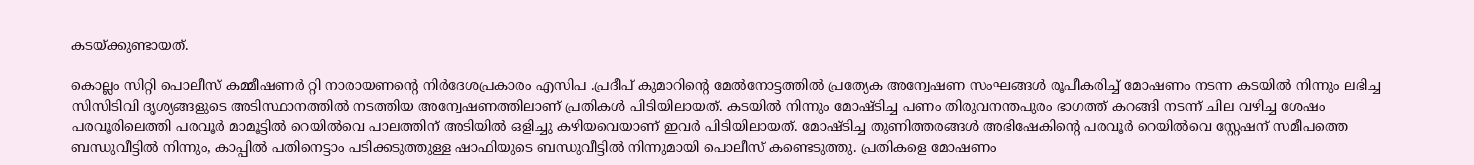കടയ്ക്കുണ്ടായത്.

കൊല്ലം സിറ്റി പൊലീസ് കമ്മീഷണര്‍ റ്റി നാരായണന്റെ നിര്‍ദേശപ്രകാരം എസിപ .പ്രദീപ് കുമാറിന്റെ മേല്‍നോട്ടത്തില്‍ പ്രത്യേക അന്വേഷണ സംഘങ്ങള്‍ രൂപീകരിച്ച് മോഷണം നടന്ന കടയില്‍ നിന്നും ലഭിച്ച സിസിടിവി ദൃശ്യങ്ങളുടെ അടിസ്ഥാനത്തില്‍ നടത്തിയ അന്വേഷണത്തിലാണ് പ്രതികള്‍ പിടിയിലായത്. കടയില്‍ നിന്നും മോഷ്ടിച്ച പണം തിരുവനന്തപുരം ഭാഗത്ത് കറങ്ങി നടന്ന് ചില വഴിച്ച ശേഷം പരവൂരിലെത്തി പരവൂര്‍ മാമൂട്ടില്‍ റെയില്‍വെ പാലത്തിന് അടിയില്‍ ഒളിച്ചു കഴിയവെയാണ് ഇവര്‍ പിടിയിലായത്. മോഷ്ടിച്ച തുണിത്തരങ്ങള്‍ അഭിഷേകിന്റെ പരവൂര്‍ റെയില്‍വെ സ്റ്റേഷന് സമീപത്തെ ബന്ധുവീട്ടില്‍ നിന്നും, കാപ്പില്‍ പതിനെട്ടാം പടിക്കടുത്തുള്ള ഷാഫിയുടെ ബന്ധുവീട്ടില്‍ നിന്നുമായി പൊലീസ് കണ്ടെടുത്തു. പ്രതികളെ മോഷണം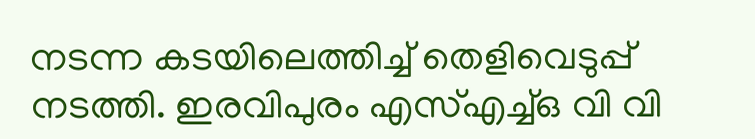നടന്ന കടയിലെത്തിച്ച് തെളിവെടുപ്പ് നടത്തി. ഇരവിപുരം എസ്എച്ച്ഒ വി വി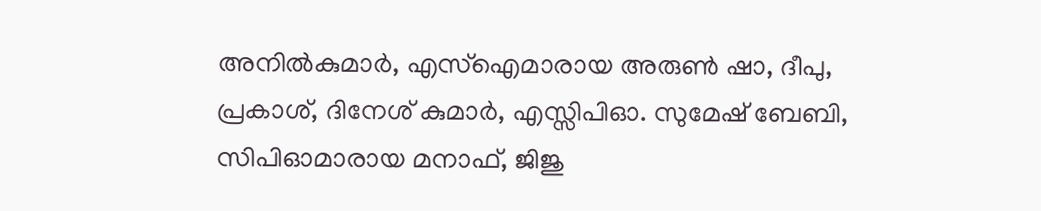അനില്‍കുമാര്‍, എസ്ഐമാരായ അരുണ്‍ ഷാ, ദീപു, പ്രകാശ്, ദിനേശ് കുമാര്‍, എസ്സിപിഓ. സുമേഷ് ബേബി, സിപിഓമാരായ മനാഫ്, ജിജു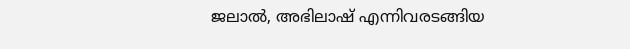ജലാല്‍, അഭിലാഷ് എന്നിവരടങ്ങിയ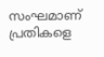സംഘമാണ് പ്രതികളെ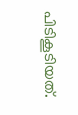പിടികൂടിയത്.